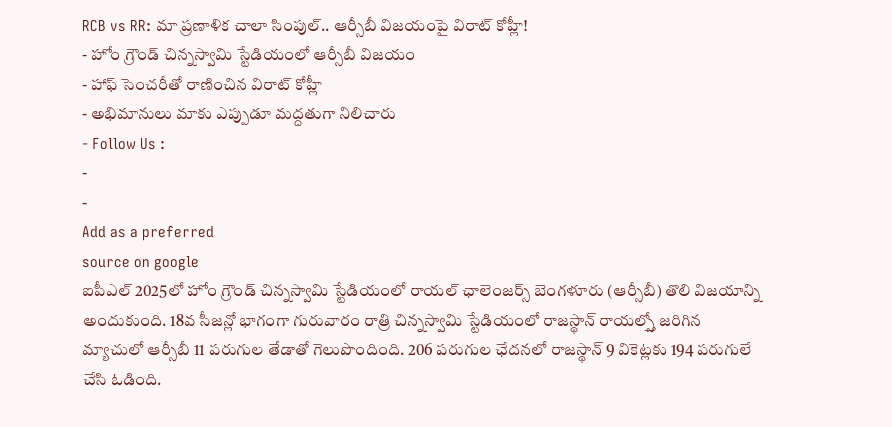RCB vs RR: మా ప్రణాళిక చాలా సింపుల్.. ఆర్సీబీ విజయంపై విరాట్ కోహ్లీ!
- హోం గ్రౌండ్ చిన్నస్వామి స్టేడియంలో ఆర్సీబీ విజయం
- హాఫ్ సెంచరీతో రాణించిన విరాట్ కోహ్లీ
- అభిమానులు మాకు ఎప్పుడూ మద్దతుగా నిలిచారు
- Follow Us :
-
-
Add as a preferred
source on google
ఐపీఎల్ 2025లో హోం గ్రౌండ్ చిన్నస్వామి స్టేడియంలో రాయల్ ఛాలెంజర్స్ బెంగళూరు (ఆర్సీబీ) తొలి విజయాన్ని అందుకుంది. 18వ సీజన్లో భాగంగా గురువారం రాత్రి చిన్నస్వామి స్టేడియంలో రాజస్థాన్ రాయల్స్తో జరిగిన మ్యాచులో ఆర్సీబీ 11 పరుగుల తేడాతో గెలుపొందింది. 206 పరుగుల ఛేదనలో రాజస్థాన్ 9 వికెట్లకు 194 పరుగులే చేసి ఓడింది.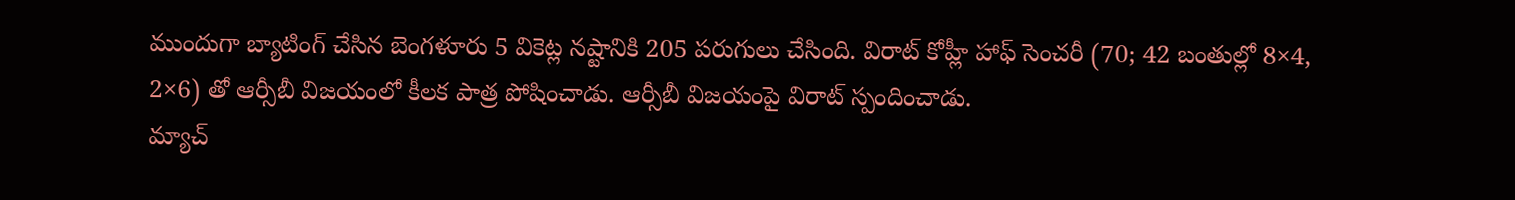ముందుగా బ్యాటింగ్ చేసిన బెంగళూరు 5 వికెట్ల నష్టానికి 205 పరుగులు చేసింది. విరాట్ కోహ్లీ హాఫ్ సెంచరీ (70; 42 బంతుల్లో 8×4, 2×6) తో ఆర్సీబీ విజయంలో కీలక పాత్ర పోషించాడు. ఆర్సీబీ విజయంపై విరాట్ స్పందించాడు.
మ్యాచ్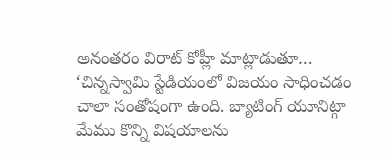అనంతరం విరాట్ కోహ్లీ మాట్లాడుతూ… ‘చిన్నస్వామి స్టేడియంలో విజయం సాధించడం చాలా సంతోషంగా ఉంది. బ్యాటింగ్ యూనిట్గా మేము కొన్ని విషయాలను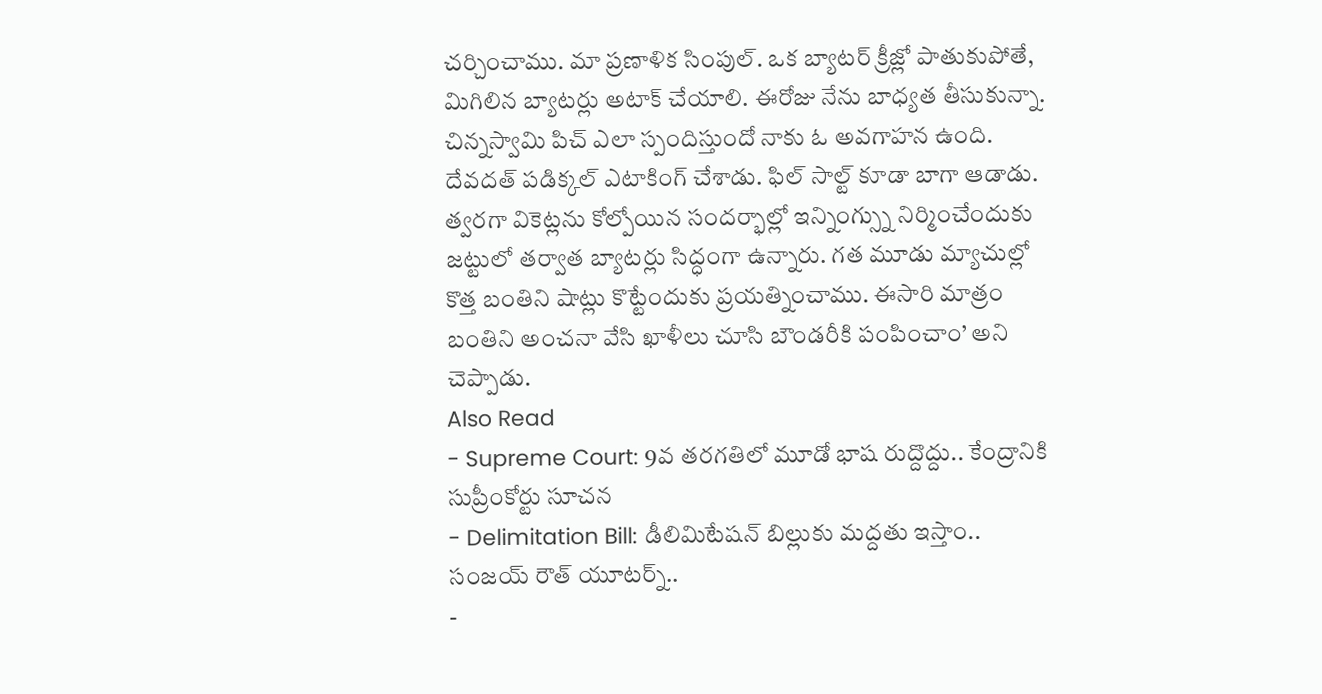చర్చించాము. మా ప్రణాళిక సింపుల్. ఒక బ్యాటర్ క్రీజ్లో పాతుకుపోతే, మిగిలిన బ్యాటర్లు అటాక్ చేయాలి. ఈరోజు నేను బాధ్యత తీసుకున్నా. చిన్నస్వామి పిచ్ ఎలా స్పందిస్తుందో నాకు ఓ అవగాహన ఉంది. దేవదత్ పడిక్కల్ ఎటాకింగ్ చేశాడు. ఫిల్ సాల్ట్ కూడా బాగా ఆడాడు. త్వరగా వికెట్లను కోల్పోయిన సందర్భాల్లో ఇన్నింగ్స్ను నిర్మించేందుకు జట్టులో తర్వాత బ్యాటర్లు సిద్ధంగా ఉన్నారు. గత మూడు మ్యాచుల్లో కొత్త బంతిని షాట్లు కొట్టేందుకు ప్రయత్నించాము. ఈసారి మాత్రం బంతిని అంచనా వేసి ఖాళీలు చూసి బౌండరీకి పంపించాం’ అని చెప్పాడు.
Also Read
- Supreme Court: 9వ తరగతిలో మూడో భాష రుద్దొద్దు.. కేంద్రానికి సుప్రీంకోర్టు సూచన
- Delimitation Bill: డీలిమిటేషన్ బిల్లుకు మద్దతు ఇస్తాం.. సంజయ్ రౌత్ యూటర్న్..
-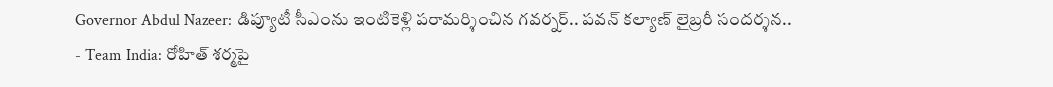Governor Abdul Nazeer: డిప్యూటీ సీఎంను ఇంటికెళ్లి పరామర్శించిన గవర్నర్.. పవన్ కల్యాణ్ లైబ్రరీ సందర్శన..
- Team India: రోహిత్ శర్మపై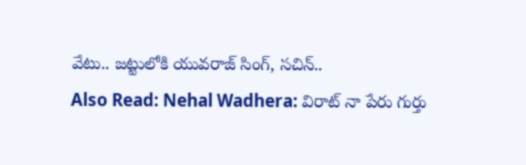వేటు.. జట్టులోకి యువరాజ్ సింగ్, సచిన్..
Also Read: Nehal Wadhera: విరాట్ నా పేరు గుర్తు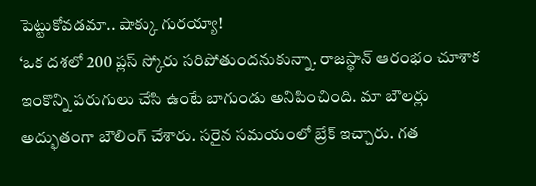పెట్టుకోవడమా.. షాక్కు గురయ్యా!
‘ఒక దశలో 200 ప్లస్ స్కోరు సరిపోతుందనుకున్నా. రాజస్థాన్ ఆరంభం చూశాక ఇంకొన్ని పరుగులు చేసి ఉంటే బాగుండు అనిపించింది. మా బౌలర్లు అద్భుతంగా బౌలింగ్ చేశారు. సరైన సమయంలో బ్రేక్ ఇచ్చారు. గత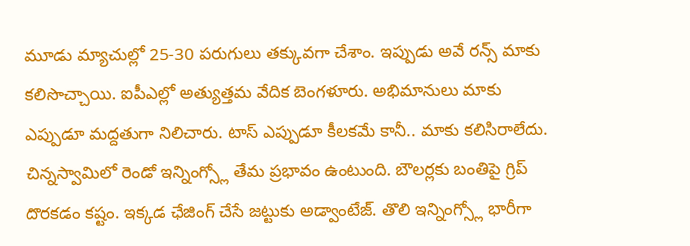మూడు మ్యాచుల్లో 25-30 పరుగులు తక్కువగా చేశాం. ఇప్పుడు అవే రన్స్ మాకు కలిసొచ్చాయి. ఐపీఎల్లో అత్యుత్తమ వేదిక బెంగళూరు. అభిమానులు మాకు ఎప్పుడూ మద్దతుగా నిలిచారు. టాస్ ఎప్పుడూ కీలకమే కానీ.. మాకు కలిసిరాలేదు. చిన్నస్వామిలో రెండో ఇన్నింగ్స్లో తేమ ప్రభావం ఉంటుంది. బౌలర్లకు బంతిపై గ్రిప్ దొరకడం కష్టం. ఇక్కడ ఛేజింగ్ చేసే జట్టుకు అడ్వాంటేజ్. తొలి ఇన్నింగ్స్లో భారీగా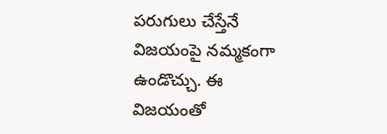పరుగులు చేస్తేనే విజయంపై నమ్మకంగా ఉండొచ్చు. ఈ విజయంతో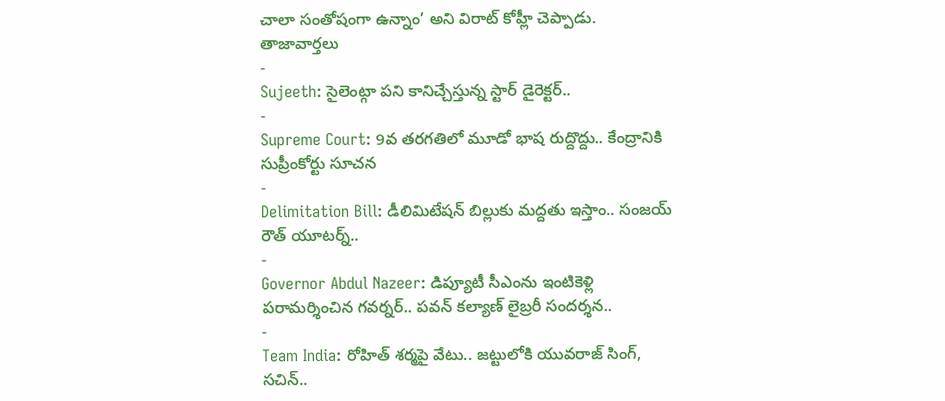చాలా సంతోషంగా ఉన్నాం’ అని విరాట్ కోహ్లీ చెప్పాడు.
తాజావార్తలు
-
Sujeeth: సైలెంట్గా పని కానిచ్చేస్తున్న స్టార్ డైరెక్టర్..
-
Supreme Court: 9వ తరగతిలో మూడో భాష రుద్దొద్దు.. కేంద్రానికి సుప్రీంకోర్టు సూచన
-
Delimitation Bill: డీలిమిటేషన్ బిల్లుకు మద్దతు ఇస్తాం.. సంజయ్ రౌత్ యూటర్న్..
-
Governor Abdul Nazeer: డిప్యూటీ సీఎంను ఇంటికెళ్లి పరామర్శించిన గవర్నర్.. పవన్ కల్యాణ్ లైబ్రరీ సందర్శన..
-
Team India: రోహిత్ శర్మపై వేటు.. జట్టులోకి యువరాజ్ సింగ్, సచిన్..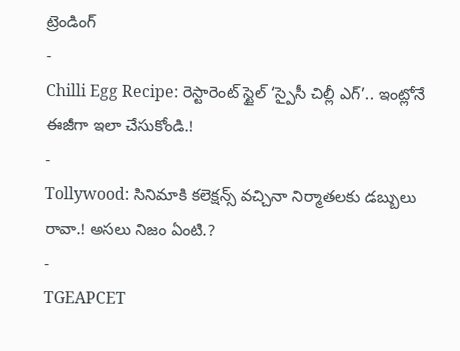ట్రెండింగ్
-
Chilli Egg Recipe: రెస్టారెంట్ స్టైల్ ‘స్పైసీ చిల్లీ ఎగ్’.. ఇంట్లోనే ఈజీగా ఇలా చేసుకోండి.!
-
Tollywood: సినిమాకి కలెక్షన్స్ వచ్చినా నిర్మాతలకు డబ్బులు రావా.! అసలు నిజం ఏంటి.?
-
TGEAPCET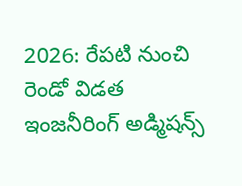2026: రేపటి నుంచి రెండో విడత ఇంజనీరింగ్ అడ్మిషన్స్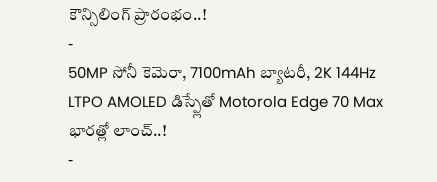కౌన్సిలింగ్ ప్రారంభం..!
-
50MP సోనీ కెమెరా, 7100mAh బ్యాటరీ, 2K 144Hz LTPO AMOLED డిస్ప్లేతో Motorola Edge 70 Max భారత్లో లాంచ్..!
-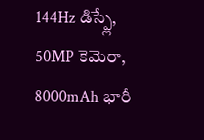144Hz డిస్ప్లే, 50MP కెమెరా, 8000mAh భారీ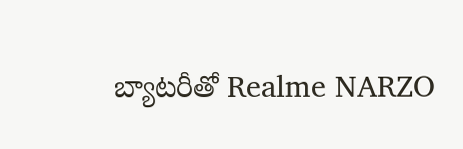బ్యాటరీతో Realme NARZO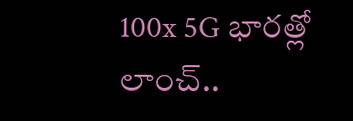100x 5G భారత్లో లాంచ్..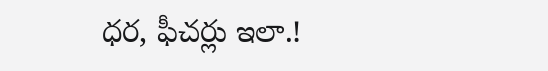ధర, ఫీచర్లు ఇలా.!